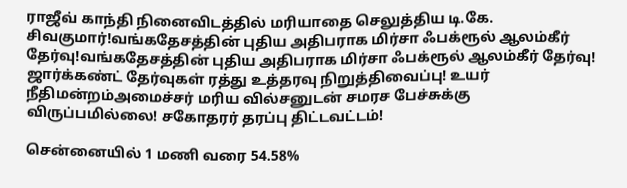ராஜீவ் காந்தி நினைவிடத்தில் மரியாதை செலுத்திய டி.கே. சிவகுமார்!வங்கதேசத்தின் புதிய அதிபராக மிர்சா ஃபக்ரூல் ஆலம்கீர் தேர்வு!வங்கதேசத்தின் புதிய அதிபராக மிர்சா ஃபக்ரூல் ஆலம்கீர் தேர்வு! ஜார்க்கண்ட் தேர்வுகள் ரத்து உத்தரவு நிறுத்திவைப்பு! உயர் நீதிமன்றம்அமைச்சர் மரிய வில்சனுடன் சமரச பேச்சுக்கு விருப்பமில்லை! சகோதரர் தரப்பு திட்டவட்டம்!

சென்னையில் 1 மணி வரை 54.58%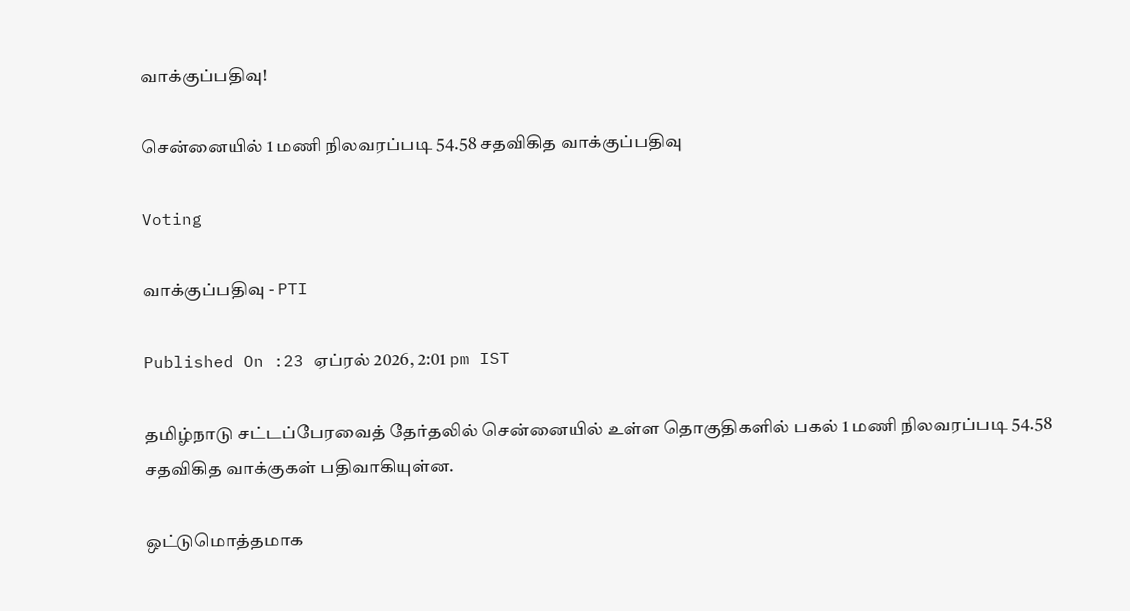வாக்குப்பதிவு!

சென்னையில் 1 மணி நிலவரப்படி 54.58 சதவிகித வாக்குப்பதிவு

Voting

வாக்குப்பதிவு - PTI

Published On :23 ஏப்ரல் 2026, 2:01 pm IST

தமிழ்நாடு சட்டப்பேரவைத் தேர்தலில் சென்னையில் உள்ள தொகுதிகளில் பகல் 1 மணி நிலவரப்படி 54.58 சதவிகித வாக்குகள் பதிவாகியுள்ன.

ஒட்டுமொத்தமாக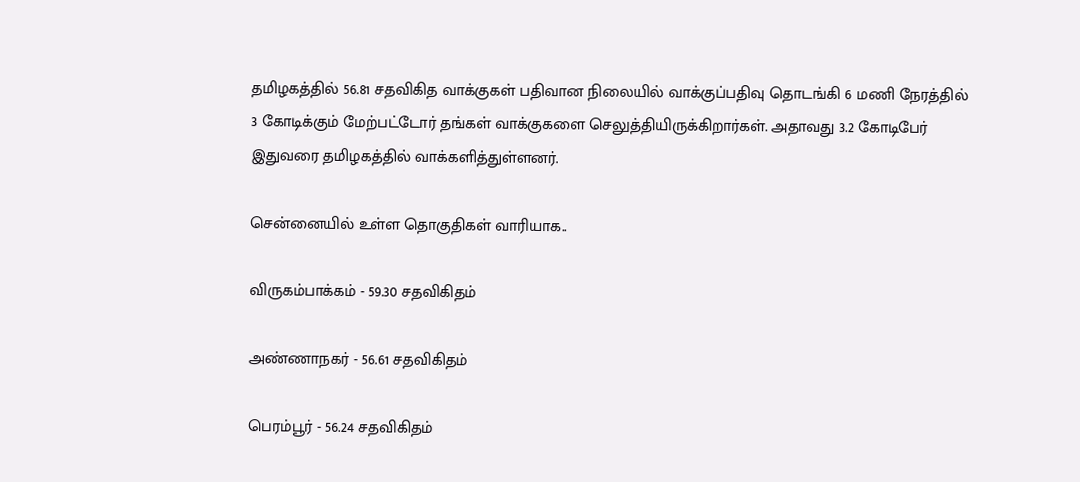தமிழகத்தில் 56.81 சதவிகித வாக்குகள் பதிவான நிலையில் வாக்குப்பதிவு தொடங்கி 6 மணி நேரத்தில் 3 கோடிக்கும் மேற்பட்டோர் தங்கள் வாக்குகளை செலுத்தியிருக்கிறார்கள். அதாவது 3.2 கோடிபேர் இதுவரை தமிழகத்தில் வாக்களித்துள்ளனர்.

சென்னையில் உள்ள தொகுதிகள் வாரியாக..

விருகம்பாக்கம் - 59.30 சதவிகிதம்

அண்ணாநகர் - 56.61 சதவிகிதம்

பெரம்பூர் - 56.24 சதவிகிதம்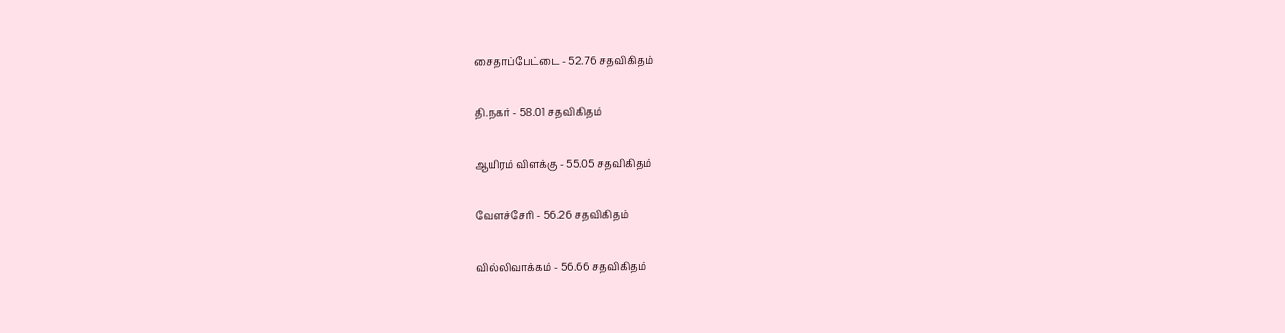சைதாப்பேட்டை - 52.76 சதவிகிதம்

தி.நகர் - 58.01 சதவிகிதம்

ஆயிரம் விளக்கு - 55.05 சதவிகிதம்

வேளச்சேரி - 56.26 சதவிகிதம்

வில்லிவாக்கம் - 56.66 சதவிகிதம்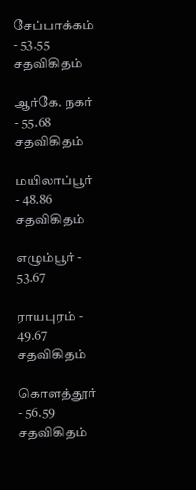சேப்பாக்கம் - 53.55 சதவிகிதம்

ஆர்கே. நகர் - 55.68 சதவிகிதம்

மயிலாப்பூர் - 48.86 சதவிகிதம்

எழும்பூர் - 53.67

ராயபுரம் - 49.67 சதவிகிதம்

கொளத்தூர் - 56.59 சதவிகிதம்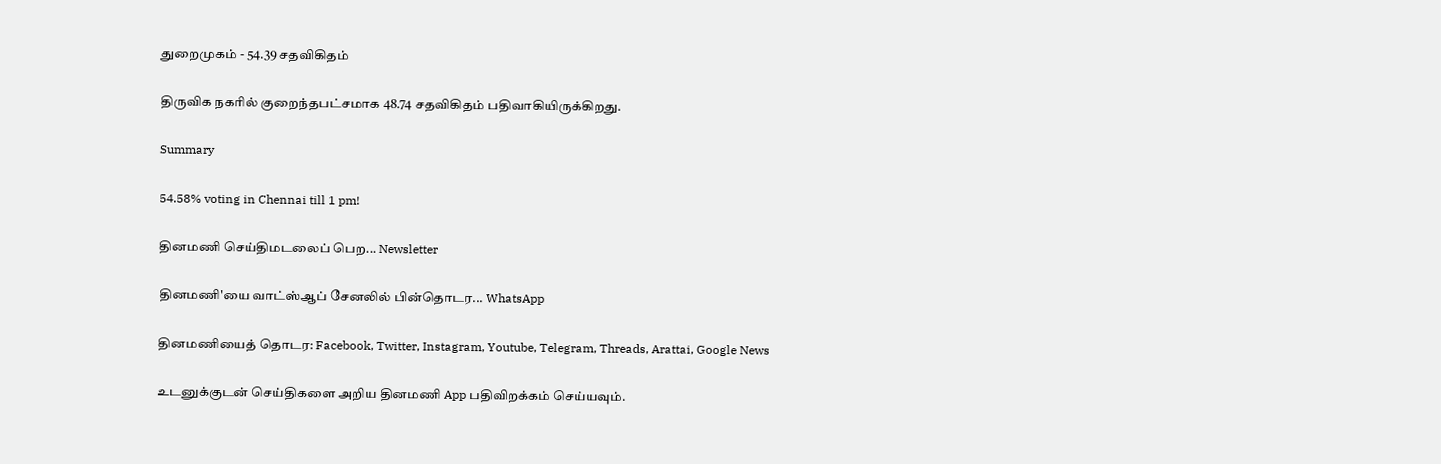துறைமுகம் - 54.39 சதவிகிதம்

திருவிக நகரில் குறைந்தபட்சமாக 48.74 சதவிகிதம் பதிவாகியிருக்கிறது.

Summary

54.58% voting in Chennai till 1 pm!

தினமணி செய்திமடலைப் பெற... Newsletter

தினமணி'யை வாட்ஸ்ஆப் சேனலில் பின்தொடர... WhatsApp

தினமணியைத் தொடர: Facebook, Twitter, Instagram, Youtube, Telegram, Threads, Arattai, Google News

உடனுக்குடன் செய்திகளை அறிய தினமணி App பதிவிறக்கம் செய்யவும்.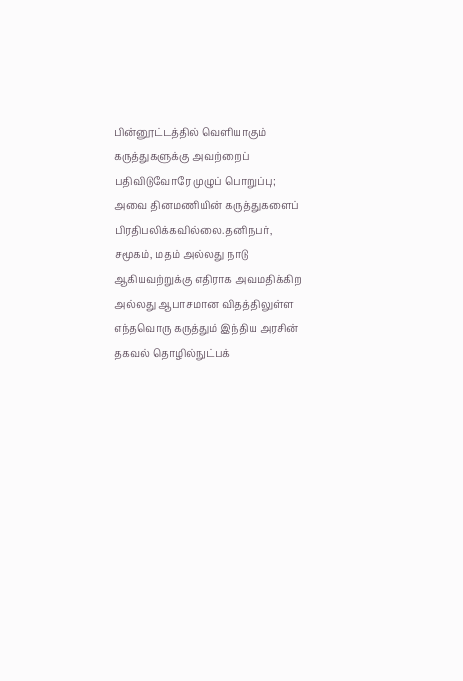பின்னூட்டத்தில் வெளியாகும் கருத்துகளுக்கு அவற்றைப் பதிவிடுவோரே முழுப் பொறுப்பு; அவை தினமணியின் கருத்துகளைப் பிரதிபலிக்கவில்லை.தனிநபர், சமூகம், மதம் அல்லது நாடு ஆகியவற்றுக்கு எதிராக அவமதிக்கிற அல்லது ஆபாசமான விதத்திலுள்ள எந்தவொரு கருத்தும் இந்திய அரசின் தகவல் தொழில்நுட்பக்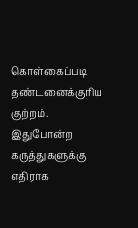கொள்கைப்படி தண்டனைக்குரிய குற்றம். இதுபோன்ற கருத்துகளுக்கு எதிராக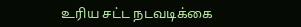உரிய சட்ட நடவடிக்கை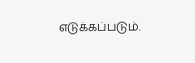எடுக்கப்படும்.